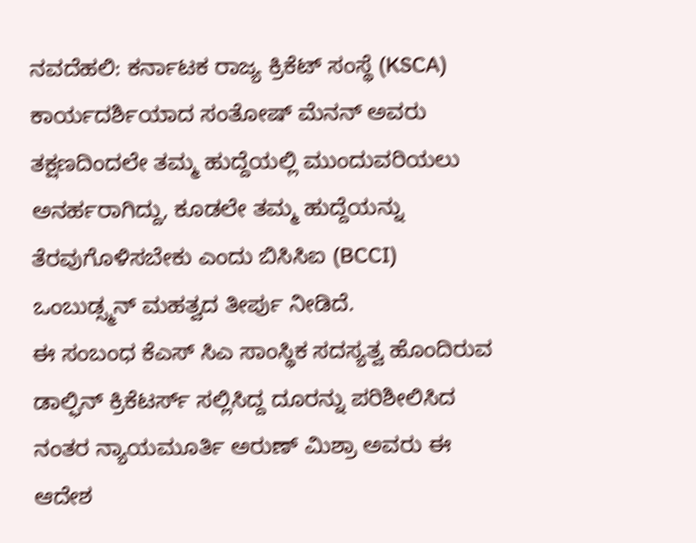ನವದೆಹಲಿ: ಕರ್ನಾಟಕ ರಾಜ್ಯ ಕ್ರಿಕೆಟ್ ಸಂಸ್ಥೆ (KSCA) ಕಾರ್ಯದರ್ಶಿಯಾದ ಸಂತೋಷ್ ಮೆನನ್ ಅವರು ತಕ್ಷಣದಿಂದಲೇ ತಮ್ಮ ಹುದ್ದೆಯಲ್ಲಿ ಮುಂದುವರಿಯಲು ಅನರ್ಹರಾಗಿದ್ದು, ಕೂಡಲೇ ತಮ್ಮ ಹುದ್ದೆಯನ್ನು ತೆರವುಗೊಳಿಸಬೇಕು ಎಂದು ಬಿಸಿಸಿಐ (BCCI) ಒಂಬುಡ್ಸ್ಮನ್ ಮಹತ್ವದ ತೀರ್ಪು ನೀಡಿದೆ.
ಈ ಸಂಬಂಧ ಕೆಎಸ್ ಸಿಎ ಸಾಂಸ್ಥಿಕ ಸದಸ್ಯತ್ವ ಹೊಂದಿರುವ ಡಾಲ್ಫಿನ್ ಕ್ರಿಕೆಟರ್ಸ್ ಸಲ್ಲಿಸಿದ್ದ ದೂರನ್ನು ಪರಿಶೀಲಿಸಿದ ನಂತರ ನ್ಯಾಯಮೂರ್ತಿ ಅರುಣ್ ಮಿಶ್ರಾ ಅವರು ಈ ಆದೇಶ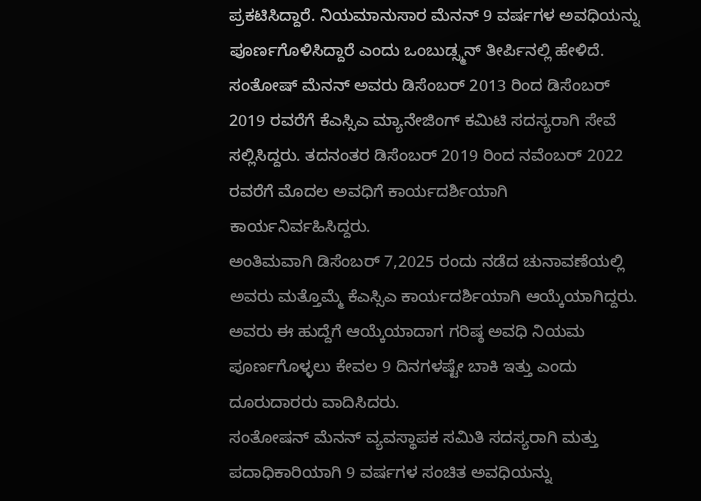ಪ್ರಕಟಿಸಿದ್ದಾರೆ. ನಿಯಮಾನುಸಾರ ಮೆನನ್ 9 ವರ್ಷಗಳ ಅವಧಿಯನ್ನು ಪೂರ್ಣಗೊಳಿಸಿದ್ದಾರೆ ಎಂದು ಒಂಬುಡ್ಸ್ಮನ್ ತೀರ್ಪಿನಲ್ಲಿ ಹೇಳಿದೆ.
ಸಂತೋಷ್ ಮೆನನ್ ಅವರು ಡಿಸೆಂಬರ್ 2013 ರಿಂದ ಡಿಸೆಂಬರ್ 2019 ರವರೆಗೆ ಕೆಎಸ್ಸಿಎ ಮ್ಯಾನೇಜಿಂಗ್ ಕಮಿಟಿ ಸದಸ್ಯರಾಗಿ ಸೇವೆ ಸಲ್ಲಿಸಿದ್ದರು. ತದನಂತರ ಡಿಸೆಂಬರ್ 2019 ರಿಂದ ನವೆಂಬರ್ 2022 ರವರೆಗೆ ಮೊದಲ ಅವಧಿಗೆ ಕಾರ್ಯದರ್ಶಿಯಾಗಿ ಕಾರ್ಯನಿರ್ವಹಿಸಿದ್ದರು.
ಅಂತಿಮವಾಗಿ ಡಿಸೆಂಬರ್ 7,2025 ರಂದು ನಡೆದ ಚುನಾವಣೆಯಲ್ಲಿ ಅವರು ಮತ್ತೊಮ್ಮೆ ಕೆಎಸ್ಸಿಎ ಕಾರ್ಯದರ್ಶಿಯಾಗಿ ಆಯ್ಕೆಯಾಗಿದ್ದರು. ಅವರು ಈ ಹುದ್ದೆಗೆ ಆಯ್ಕೆಯಾದಾಗ ಗರಿಷ್ಠ ಅವಧಿ ನಿಯಮ ಪೂರ್ಣಗೊಳ್ಳಲು ಕೇವಲ 9 ದಿನಗಳಷ್ಟೇ ಬಾಕಿ ಇತ್ತು ಎಂದು ದೂರುದಾರರು ವಾದಿಸಿದರು.
ಸಂತೋಷನ್ ಮೆನನ್ ವ್ಯವಸ್ಥಾಪಕ ಸಮಿತಿ ಸದಸ್ಯರಾಗಿ ಮತ್ತು ಪದಾಧಿಕಾರಿಯಾಗಿ 9 ವರ್ಷಗಳ ಸಂಚಿತ ಅವಧಿಯನ್ನು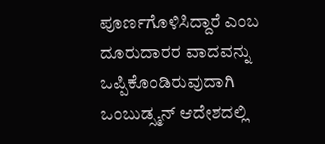ಪೂರ್ಣಗೊಳಿಸಿದ್ದಾರೆ ಎಂಬ ದೂರುದಾರರ ವಾದವನ್ನು ಒಪ್ಪಿಕೊಂಡಿರುವುದಾಗಿ ಒಂಬುಡ್ಸ್ಮನ್ ಆದೇಶದಲ್ಲಿ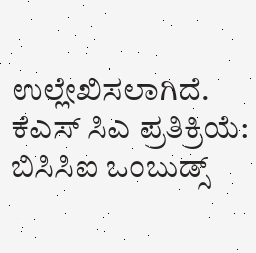ಉಲ್ಲೇಖಿಸಲಾಗಿದೆ.
ಕೆಎಸ್ ಸಿಎ ಪ್ರತಿಕ್ರಿಯೆ: ಬಿಸಿಸಿಐ ಒಂಬುಡ್ಸ್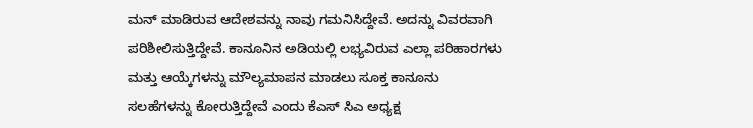ಮನ್ ಮಾಡಿರುವ ಆದೇಶವನ್ನು ನಾವು ಗಮನಿಸಿದ್ದೇವೆ. ಅದನ್ನು ವಿವರವಾಗಿ ಪರಿಶೀಲಿಸುತ್ತಿದ್ದೇವೆ. ಕಾನೂನಿನ ಅಡಿಯಲ್ಲಿ ಲಭ್ಯವಿರುವ ಎಲ್ಲಾ ಪರಿಹಾರಗಳು ಮತ್ತು ಆಯ್ಕೆಗಳನ್ನು ಮೌಲ್ಯಮಾಪನ ಮಾಡಲು ಸೂಕ್ತ ಕಾನೂನು ಸಲಹೆಗಳನ್ನು ಕೋರುತ್ತಿದ್ದೇವೆ ಎಂದು ಕೆಎಸ್ ಸಿಎ ಅಧ್ಯಕ್ಷ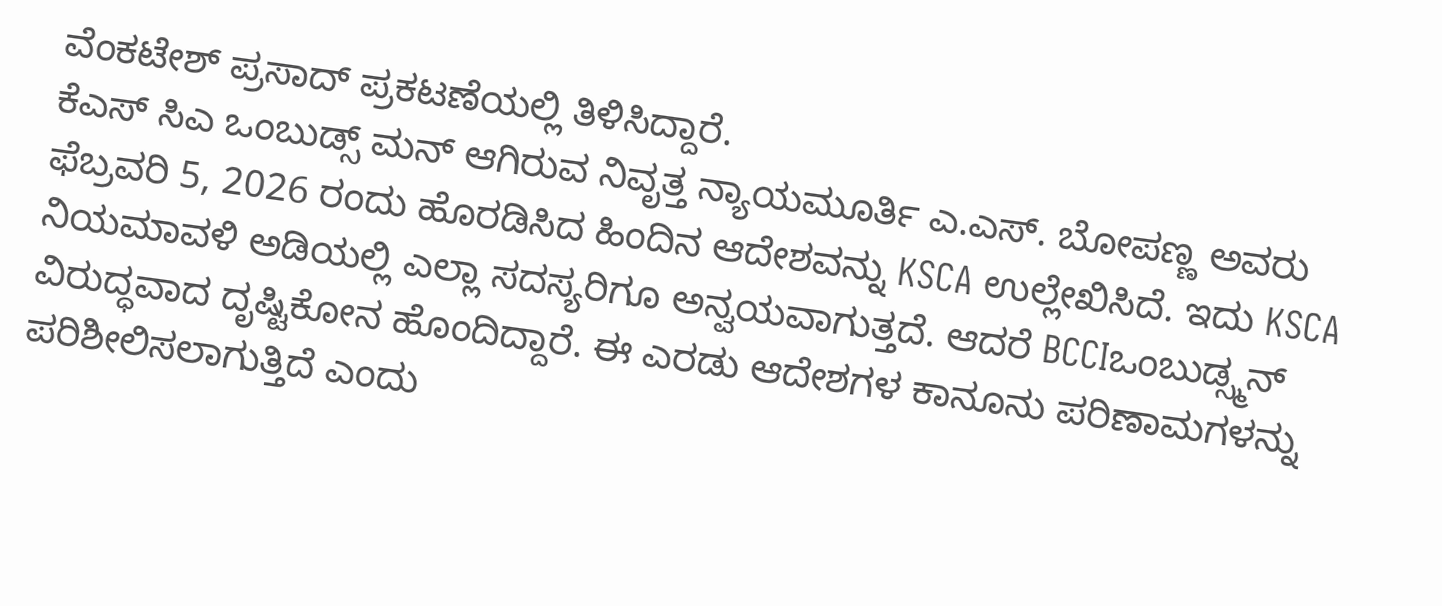ವೆಂಕಟೇಶ್ ಪ್ರಸಾದ್ ಪ್ರಕಟಣೆಯಲ್ಲಿ ತಿಳಿಸಿದ್ದಾರೆ.
ಕೆಎಸ್ ಸಿಎ ಒಂಬುಡ್ಸ್ ಮನ್ ಆಗಿರುವ ನಿವೃತ್ತ ನ್ಯಾಯಮೂರ್ತಿ ಎ.ಎಸ್. ಬೋಪಣ್ಣ ಅವರು ಫೆಬ್ರವರಿ 5, 2026 ರಂದು ಹೊರಡಿಸಿದ ಹಿಂದಿನ ಆದೇಶವನ್ನು KSCA ಉಲ್ಲೇಖಿಸಿದೆ. ಇದು KSCA ನಿಯಮಾವಳಿ ಅಡಿಯಲ್ಲಿ ಎಲ್ಲಾ ಸದಸ್ಯರಿಗೂ ಅನ್ವಯವಾಗುತ್ತದೆ. ಆದರೆ BCCIಒಂಬುಡ್ಸ್ಮನ್ ವಿರುದ್ಧವಾದ ದೃಷ್ಟಿಕೋನ ಹೊಂದಿದ್ದಾರೆ. ಈ ಎರಡು ಆದೇಶಗಳ ಕಾನೂನು ಪರಿಣಾಮಗಳನ್ನು ಪರಿಶೀಲಿಸಲಾಗುತ್ತಿದೆ ಎಂದು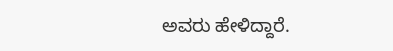ಅವರು ಹೇಳಿದ್ದಾರೆ.